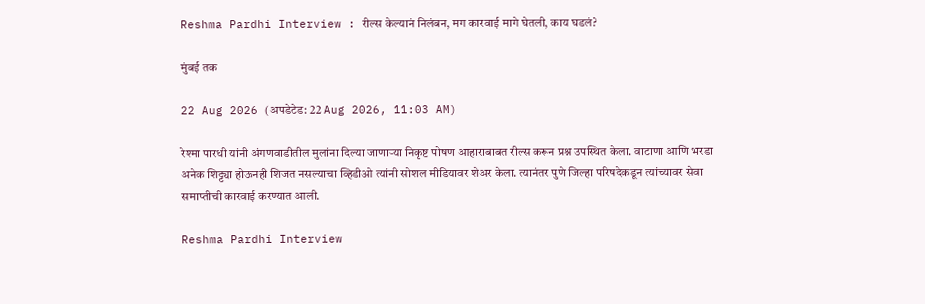Reshma Pardhi Interview : रील्स केल्यानं निलंबन, मग कारवाई मागे घेतली, काय घडलं?

मुंबई तक

22 Aug 2026 (अपडेटेड: 22 Aug 2026, 11:03 AM)

रेश्मा पारधी यांनी अंगणवाडीतील मुलांना दिल्या जाणाऱ्या निकृष्ट पोषण आहाराबाबत रील्स करून प्रश्न उपस्थित केला. वाटाणा आणि भरडा अनेक शिट्ट्या होऊनही शिजत नसल्याचा व्हिडीओ त्यांनी सोशल मीडियावर शेअर केला. त्यानंतर पुणे जिल्हा परिषदेकडून त्यांच्यावर सेवा समाप्तीची कारवाई करण्यात आली.

Reshma Pardhi Interview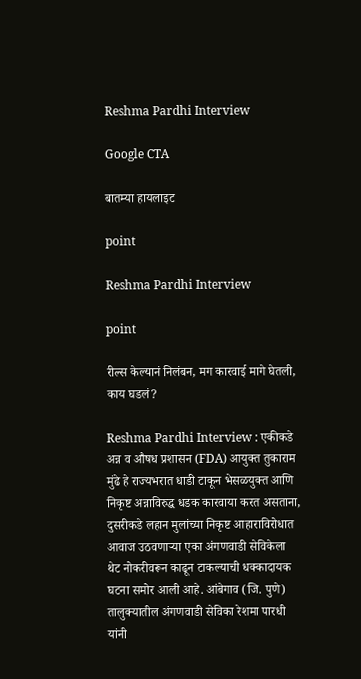Reshma Pardhi Interview

Google CTA

बातम्या हायलाइट

point

Reshma Pardhi Interview

point

रील्स केल्यानं निलंबन, मग कारवाई मागे घेतली, काय घडलं?

Reshma Pardhi Interview : एकीकडे अन्न व औषध प्रशासन (FDA) आयुक्त तुकाराम मुंढे हे राज्यभरात धाडी टाकून भेसळयुक्त आणि निकृष्ट अन्नाविरुद्ध धडक कारवाया करत असताना, दुसरीकडे लहान मुलांच्या निकृष्ट आहाराविरोधात आवाज उठवणाऱ्या एका अंगणवाडी सेविकेला थेट नोकरीवरून काढून टाकल्याची धक्कादायक घटना समोर आली आहे. आंबेगाव (जि. पुणे) तालुक्यातील अंगणवाडी सेविका रेशमा पारधी यांनी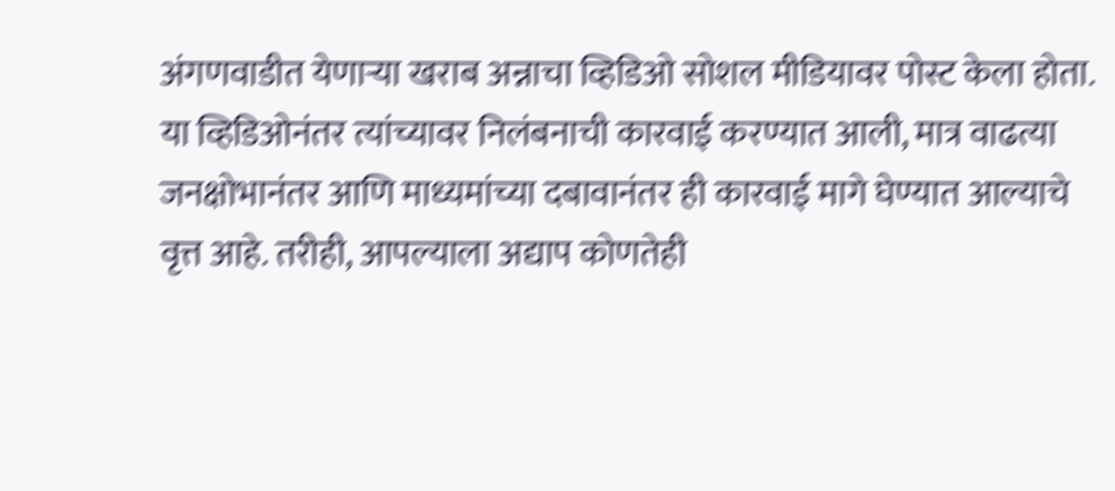अंगणवाडीत येणाऱ्या खराब अन्नाचा व्हिडिओ सोशल मीडियावर पोस्ट केला होता. या व्हिडिओनंतर त्यांच्यावर निलंबनाची कारवाई करण्यात आली, मात्र वाढत्या जनक्षोभानंतर आणि माध्यमांच्या दबावानंतर ही कारवाई मागे घेण्यात आल्याचे वृत्त आहे. तरीही, आपल्याला अद्याप कोणतेही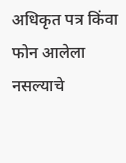अधिकृत पत्र किंवा फोन आलेला नसल्याचे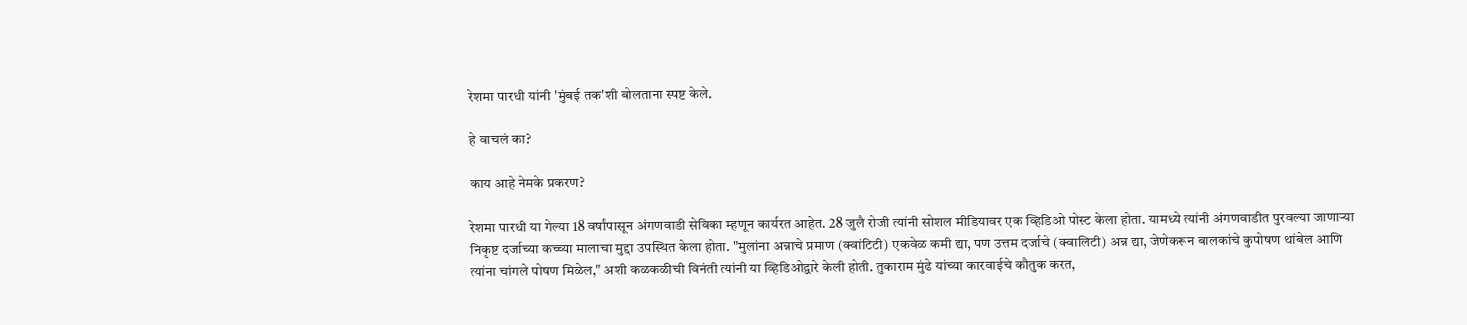रेशमा पारधी यांनी 'मुंबई तक'शी बोलताना स्पष्ट केले.

हे वाचलं का?

काय आहे नेमके प्रकरण?

रेशमा पारधी या गेल्या 18 वर्षांपासून अंगणवाडी सेविका म्हणून कार्यरत आहेत. 28 जुलै रोजी त्यांनी सोशल मीडियावर एक व्हिडिओ पोस्ट केला होता. यामध्ये त्यांनी अंगणवाडीत पुरवल्या जाणाऱ्या निकृष्ट दर्जाच्या कच्च्या मालाचा मुद्दा उपस्थित केला होता. "मुलांना अन्नाचे प्रमाण (क्वांटिटी) एकवेळ कमी द्या, पण उत्तम दर्जाचे (क्वालिटी) अन्न द्या, जेणेकरून बालकांचे कुपोषण थांबेल आणि त्यांना चांगले पोषण मिळेल," अशी कळकळीची विनंती त्यांनी या व्हिडिओद्वारे केली होती. तुकाराम मुंढे यांच्या कारवाईचे कौतुक करत,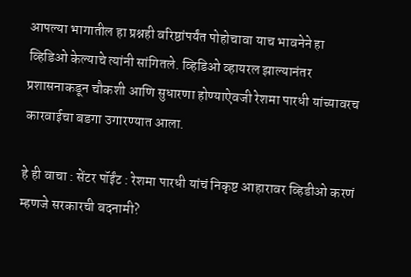आपल्या भागातील हा प्रश्नही वरिष्ठांपर्यंत पोहोचावा याच भावनेने हा व्हिडिओ केल्याचे त्यांनी सांगितले. व्हिडिओ व्हायरल झाल्यानंतर प्रशासनाकडून चौकशी आणि सुधारणा होण्याऐवजी रेशमा पारधी यांच्यावरच कारवाईचा बडगा उगारण्यात आला.

हे ही वाचा : सेंटर पॉईंट : रेशमा पारधी यांचं निकृष्ट आहारावर व्हिडीओ करणं म्हणजे सरकारची बदनामी?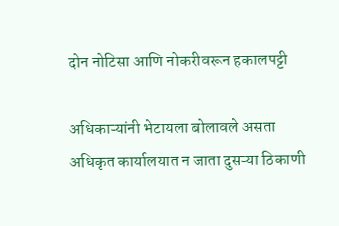दोन नोटिसा आणि नोकरीवरून हकालपट्टी

अधिकाऱ्यांनी भेटायला बोलावले असता अधिकृत कार्यालयात न जाता दुसऱ्या ठिकाणी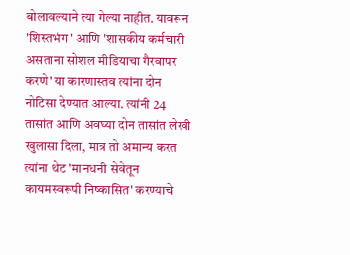बोलावल्याने त्या गेल्या नाहीत. यावरून 'शिस्तभंग' आणि 'शासकीय कर्मचारी असताना सोशल मीडियाचा गैरवापर करणे' या कारणास्तव त्यांना दोन नोटिसा देण्यात आल्या. त्यांनी 24 तासांत आणि अवघ्या दोन तासांत लेखी खुलासा दिला, मात्र तो अमान्य करत त्यांना थेट 'मानधनी सेवेतून कायमस्वरूपी निष्कासित' करण्याचे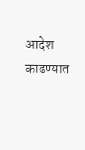आदेश काढण्यात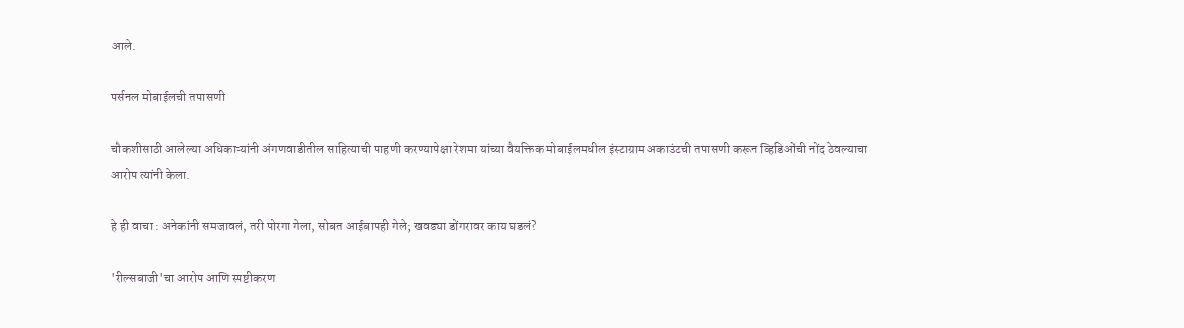आले.

पर्सनल मोबाईलची तपासणी

चौकशीसाठी आलेल्या अधिकाऱ्यांनी अंगणवाडीतील साहित्याची पाहणी करण्यापेक्षा रेशमा यांच्या वैयक्तिक मोबाईलमधील इंस्टाग्राम अकाउंटची तपासणी करून व्हिडिओंची नोंद ठेवल्याचा आरोप त्यांनी केला.

हे ही वाचा : अनेकांनी समजावलं, तरी पोरगा गेला, सोबत आईबापही गेले; खवड्या डोंगरावर काय घडलं?

'रील्सबाजी'चा आरोप आणि स्पष्टीकरण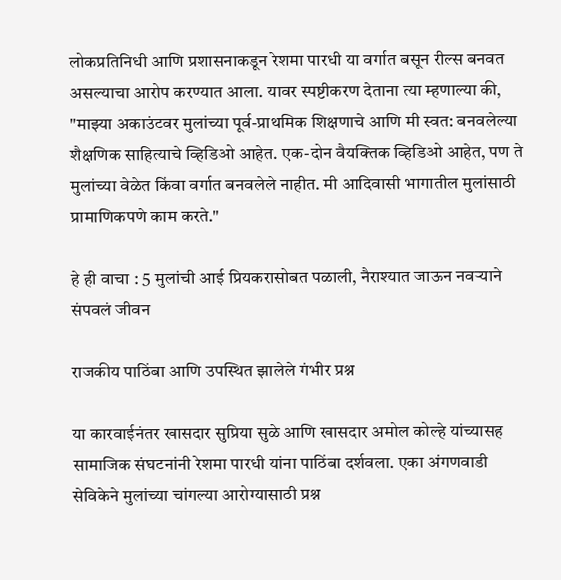लोकप्रतिनिधी आणि प्रशासनाकडून रेशमा पारधी या वर्गात बसून रील्स बनवत असल्याचा आरोप करण्यात आला. यावर स्पष्टीकरण देताना त्या म्हणाल्या की, "माझ्या अकाउंटवर मुलांच्या पूर्व-प्राथमिक शिक्षणाचे आणि मी स्वत: बनवलेल्या शैक्षणिक साहित्याचे व्हिडिओ आहेत. एक-दोन वैयक्तिक व्हिडिओ आहेत, पण ते मुलांच्या वेळेत किंवा वर्गात बनवलेले नाहीत. मी आदिवासी भागातील मुलांसाठी प्रामाणिकपणे काम करते."

हे ही वाचा : 5 मुलांची आई प्रियकरासोबत पळाली, नैराश्यात जाऊन नवऱ्याने संपवलं जीवन

राजकीय पाठिंबा आणि उपस्थित झालेले गंभीर प्रश्न

या कारवाईनंतर खासदार सुप्रिया सुळे आणि खासदार अमोल कोल्हे यांच्यासह सामाजिक संघटनांनी रेशमा पारधी यांना पाठिंबा दर्शवला. एका अंगणवाडी सेविकेने मुलांच्या चांगल्या आरोग्यासाठी प्रश्न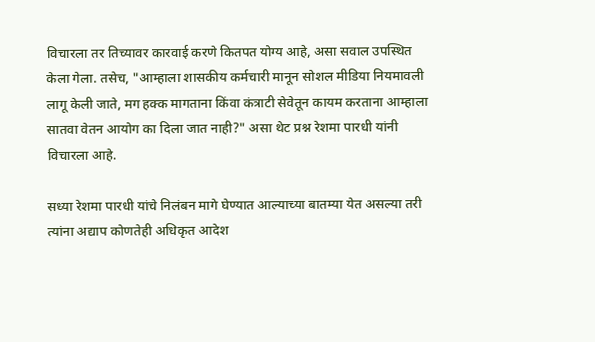विचारला तर तिच्यावर कारवाई करणे कितपत योग्य आहे, असा सवाल उपस्थित केला गेला. तसेच, "आम्हाला शासकीय कर्मचारी मानून सोशल मीडिया नियमावली लागू केली जाते, मग हक्क मागताना किंवा कंत्राटी सेवेतून कायम करताना आम्हाला सातवा वेतन आयोग का दिला जात नाही?" असा थेट प्रश्न रेशमा पारधी यांनी विचारला आहे.

सध्या रेशमा पारधी यांचे निलंबन मागे घेण्यात आल्याच्या बातम्या येत असल्या तरी त्यांना अद्याप कोणतेही अधिकृत आदेश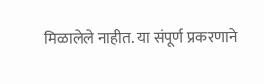मिळालेले नाहीत. या संपूर्ण प्रकरणाने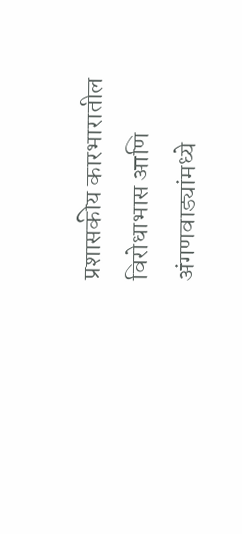प्रशासकीय कारभारातील विरोधाभास आणि अंगणवाड्यांमध्ये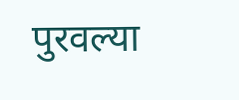पुरवल्या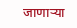जाणाऱ्या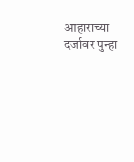आहाराच्या दर्जावर पुन्हा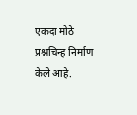एकदा मोठे प्रश्नचिन्ह निर्माण केले आहे.